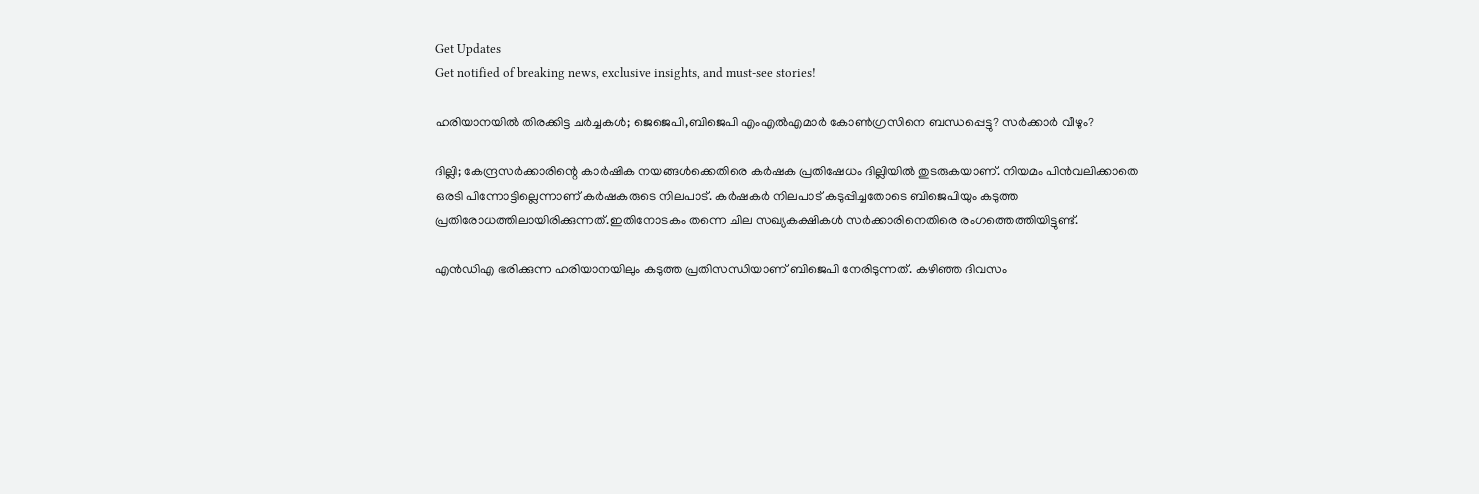Get Updates
Get notified of breaking news, exclusive insights, and must-see stories!

ഹരിയാനയിൽ തിരക്കിട്ട ചർച്ചകൾ; ജെജെപി,ബിജെപി എംഎൽഎമാർ കോൺഗ്രസിനെ ബന്ധപ്പെട്ടു? സർക്കാർ വീഴും?

ദില്ലി; കേന്ദ്രസർക്കാരിന്റെ കാർഷിക നയങ്ങൾക്കെതിരെ കർഷക പ്രതിഷേധം ദില്ലിയിൽ തുടരുകയാണ്. നിയമം പിൻവലിക്കാതെ ഒരടി പിന്നോട്ടില്ലെന്നാണ് കർഷകരുടെ നിലപാട്. കർഷകർ നിലപാട് കടുപ്പിച്ചതോടെ ബിജെപിയും കടുത്ത പ്രതിരോധത്തിലായിരിക്കുന്നത്.ഇതിനോടകം തന്നെ ചില സഖ്യകക്ഷികൾ സർക്കാരിനെതിരെ രംഗത്തെത്തിയിട്ടുണ്ട്.

എൻഡിഎ ഭരിക്കുന്ന ഹരിയാനയിലും കടുത്ത പ്രതിസന്ധിയാണ് ബിജെപി നേരിടുന്നത്. കഴിഞ്ഞ ദിവസം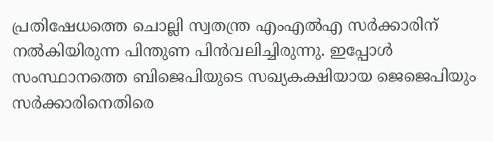പ്രതിഷേധത്തെ ചൊല്ലി സ്വതന്ത്ര എംഎല്‍എ സര്‍ക്കാരിന് നല്‍കിയിരുന്ന പിന്തുണ പിന്‍വലിച്ചിരുന്നു. ഇപ്പോൾ സംസ്ഥാനത്തെ ബിജെപിയുടെ സഖ്യകക്ഷിയായ ജെജെപിയും സർക്കാരിനെതിരെ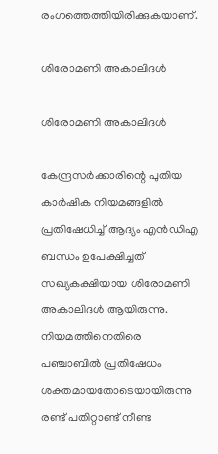രംഗത്തെത്തിയിരിക്കുകയാണ്.

ശിരോമണി അകാലിദൾ

ശിരോമണി അകാലിദൾ

കേന്ദ്രസർക്കാരിന്റെ പുതിയ കാർഷിക നിയമങ്ങളിൽ പ്രതിഷേധിച്ച് ആദ്യം എൻഡിഎ ബന്ധം ഉപേക്ഷിച്ചത് സഖ്യകക്ഷിയായ ശിരോമണി അകാലിദൾ ആയിരുന്നു. നിയമത്തിനെതിരെ പഞ്ചാബിൽ പ്രതിഷേധം ശക്തമായതോടെയായിരുന്നു രണ്ട് പതിറ്റാണ്ട് നീണ്ട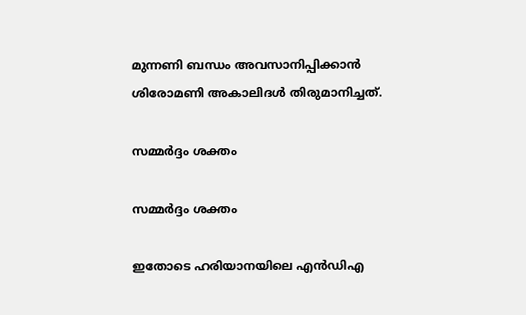മുന്നണി ബന്ധം അവസാനിപ്പിക്കാൻ ശിരോമണി അകാലിദൾ തിരുമാനിച്ചത്.

സമ്മർദ്ദം ശക്തം

സമ്മർദ്ദം ശക്തം

ഇതോടെ ഹരിയാനയിലെ എൻഡിഎ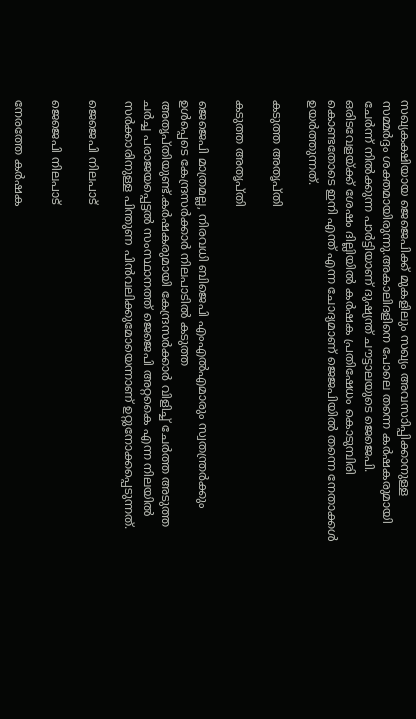സഖ്യകക്ഷിയായ ജെജെപിക്ക് മുകളിലും സഖ്യം അവസാിപ്പിക്കാനുള്ള സമ്മർദ്ദം ശക്തമായിരുന്നു.അകാലിദളിനെ പോലെ തന്നെ കർഷകരുമായി ചേർന്ന് നിൽക്കുന്ന പാർട്ടിയാണ് ദുഷ്യന്ത് ചൗട്ടാലയുടെ ജെജെപി. ഒരിടവേളയ്ക്ക് ശേഷം ദില്ലിയിൽ കർഷക പ്രതിഷേധം കൊടുമ്പിരി കൊണ്ടതോടെ ഇനി എന്ത് എന്ന ചോദ്യമാണ് ജെജപിയിൽ തന്നെ നേതാക്കൾ ഉയർത്തുന്നത്.

കടുത്ത അതൃപ്തി

കടുത്ത അതൃപ്തി

ജെജെപി മാത്രമല്ല, നിരവധി ബിജെപി എംഎൽഎമാരും സ്വതന്ത്രർക്കും ഉൾപ്പെടെ കേന്ദ്രസർക്കാർ നിലപാടിൽ കടുത്ത അതൃപ്തിയുണ്ട്.കർഷകരുമായി കേന്ദ്രസർക്കാർ വിളിച്ച് ചേർത്ത അടുത്ത ചർച്ച പരാജയപ്പെട്ടൽ സംസ്ഥാനത്ത് ജെജെപി അറ്റകൈ എന്ന നിലയിൽ സർക്കാരിനുള്ള പിന്തുണ പിൻവലിക്കുമോയെന്നാണ് ഉറ്റുനോക്കപ്പെടുന്നത്.

ജെജെപി നിലപാട്

ജെജെപി നിലപാട്

നേരത്തേ കർഷക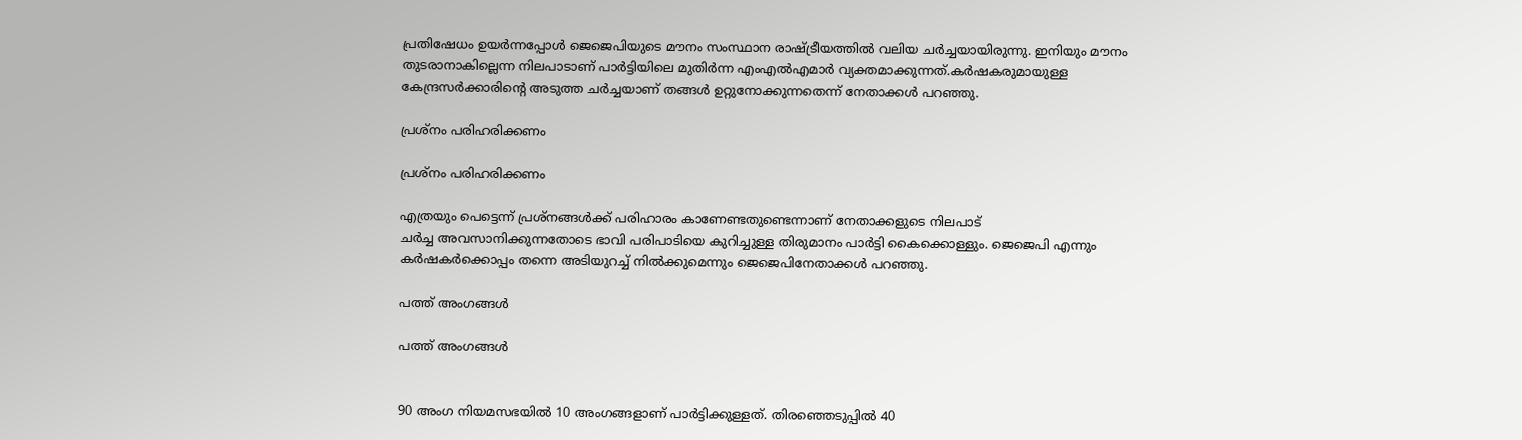പ്രതിഷേധം ഉയർന്നപ്പോൾ ജെജെപിയുടെ മൗനം സംസ്ഥാന രാഷ്ട്രീയത്തിൽ വലിയ ചർച്ചയായിരുന്നു. ഇനിയും മൗനം തുടരാനാകില്ലെന്ന നിലപാടാണ് പാർട്ടിയിലെ മുതിർന്ന എംഎൽഎമാർ വ്യക്തമാക്കുന്നത്.കർഷകരുമായുള്ള കേന്ദ്രസർക്കാരിന്റെ അടുത്ത ചർച്ചയാണ് തങ്ങൾ ഉറ്റുനോക്കുന്നതെന്ന് നേതാക്കൾ പറഞ്ഞു.

പ്രശ്നം പരിഹരിക്കണം

പ്രശ്നം പരിഹരിക്കണം

എത്രയും പെട്ടെന്ന് പ്രശ്നങ്ങൾക്ക് പരിഹാരം കാണേണ്ടതുണ്ടെന്നാണ് നേതാക്കളുടെ നിലപാട്
ചർച്ച അവസാനിക്കുന്നതോടെ ഭാവി പരിപാടിയെ കുറിച്ചുള്ള തിരുമാനം പാർട്ടി കൈക്കൊള്ളും. ജെജെപി എന്നും കർഷകർക്കൊപ്പം തന്നെ അടിയുറച്ച് നിൽക്കുമെന്നും ജെജെപിനേതാക്കൾ പറഞ്ഞു.

പത്ത് അംഗങ്ങൾ

പത്ത് അംഗങ്ങൾ


90 അംഗ നിയമസഭയില്‍ 10 അംഗങ്ങളാണ് പാര്‍ട്ടിക്കുള്ളത്. തിരഞ്ഞെടുപ്പിൽ 40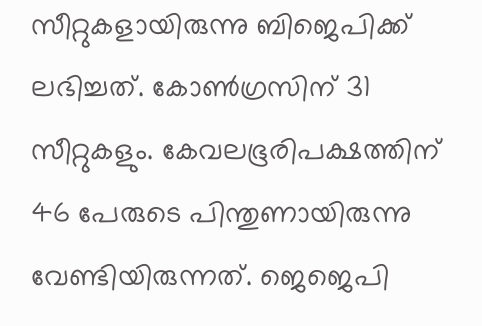സീറ്റുകളായിരുന്നു ബിജെപിക്ക് ലഭിച്ചത്. കോൺഗ്രസിന് 31 സീറ്റുകളും. കേവലഭൂരിപക്ഷത്തിന് 46 പേരുടെ പിന്തുണായിരുന്നു വേണ്ടിയിരുന്നത്. ജെജെപി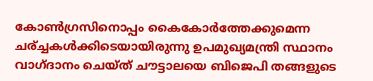കോൺഗ്രസിനൊപ്പം കൈകോർത്തേക്കുമെന്ന ചര്ച്ചകൾക്കിടെയായിരുന്നു ഉപമുഖ്യമന്ത്രി സ്ഥാനം വാഗ്ദാനം ചെയ്ത് ചൗട്ടാലയെ ബിജെപി തങ്ങളുടെ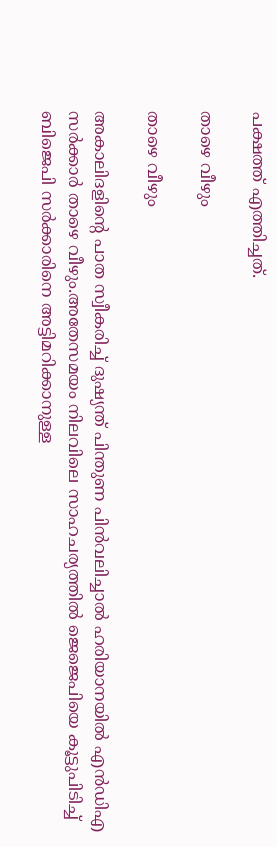പക്ഷത്ത് എത്തിച്ചത്.

താഴെ വീഴും

താഴെ വീഴും

അകാലിദളിന്റെ പാത സ്വീകരിച്ച് ദുഷ്യന്ത് പിന്തുണ പിൻവലിച്ചാൽ ഹരിയാനയിൽ എൻഡിഎ സർക്കാർ താഴെ വീഴും.അതേസമയം നിലവിലെ സാഹചര്യത്തിൽ ജെജെപിയെ കൂട്ടുപിടിച്ച് ബിജെപി സർക്കാരിനെ അട്ടിമറിക്കാനുള്ള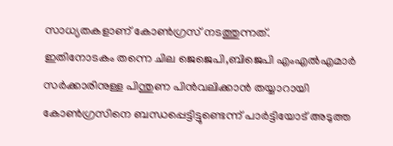സാധ്യതകളാണ് കോൺഗ്രസ് നടത്തുന്നത്.
ഇതിനോടകം തന്നെ ചില ജെജെപി,ബിജെപി എംഎൽഎമാർ സർക്കാരിനുള്ള പിന്തുണ പിൻവലിക്കാൻ തയ്യാറായി കോൺഗ്രസിനെ ബന്ധപ്പെട്ടിട്ടുണ്ടെന്ന് പാർട്ടിയോട് അടുത്ത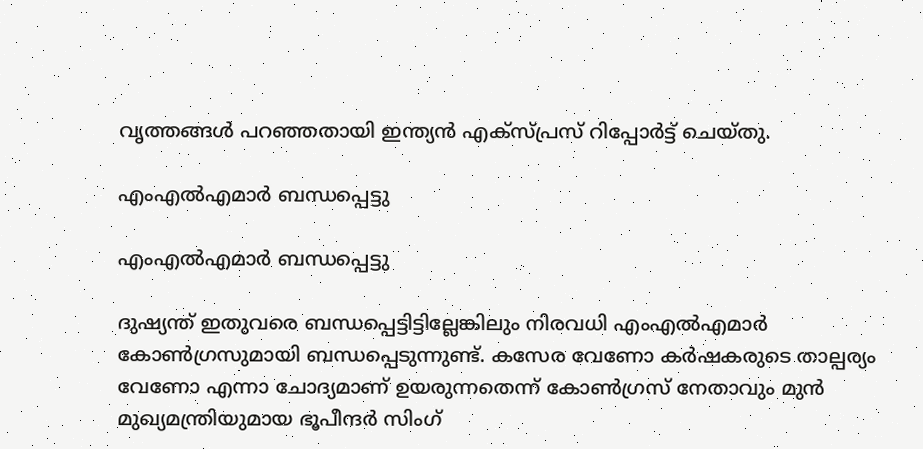വൃത്തങ്ങൾ പറഞ്ഞതായി ഇന്ത്യൻ എക്സ്പ്രസ് റിപ്പോർട്ട് ചെയ്തു.

എംഎല്‍‌എമാർ ബന്ധപ്പെട്ടു

എംഎല്‍‌എമാർ ബന്ധപ്പെട്ടു

ദുഷ്യന്ത് ഇതുവരെ ബന്ധപ്പെട്ടിട്ടില്ലേങ്കിലും നിരവധി എംഎല്‍എമാര്‍ കോണ്‍ഗ്രസുമായി ബന്ധപ്പെടുന്നുണ്ട്. കസേര വേണോ കര്‍ഷകരുടെ താല്പര്യം വേണോ എന്നാ ചോദ്യമാണ് ഉയരുന്നതെന്ന് കോൺഗ്രസ് നേതാവും മുൻ മുഖ്യമന്ത്രിയുമായ ഭൂപീന്ദർ സിംഗ്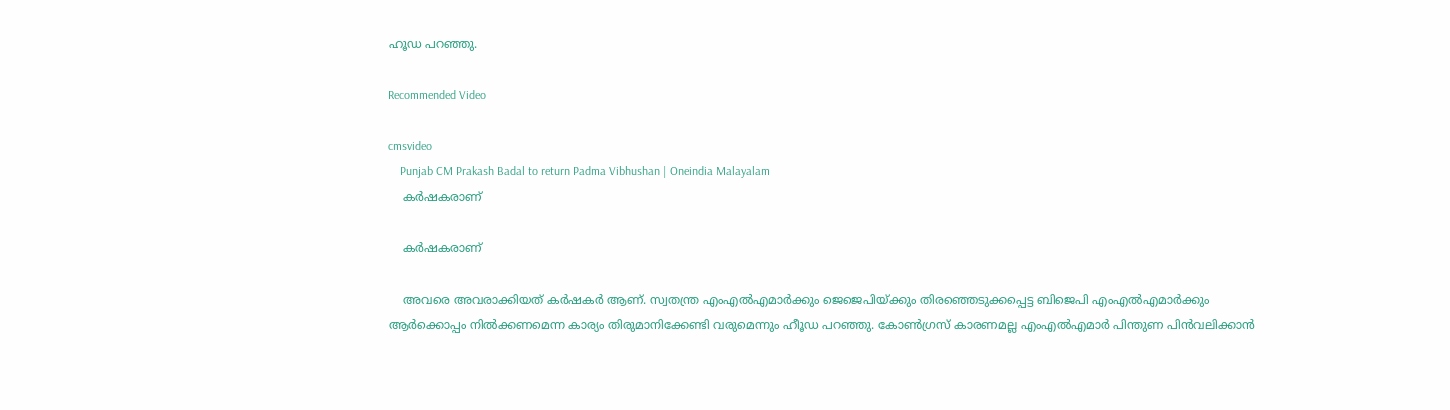ഹൂഡ പറഞ്ഞു.

Recommended Video

cmsvideo
    Punjab CM Prakash Badal to return Padma Vibhushan | Oneindia Malayalam
    കർഷകരാണ്

    കർഷകരാണ്

    അവരെ അവരാക്കിയത് കര്‍ഷകര്‍ ആണ്. സ്വതന്ത്ര എംഎല്‍എമാര്‍ക്കും ജെജെപിയ്ക്കും തിരഞ്ഞെടുക്കപ്പെട്ട ബിജെപി എംഎൽഎമാർക്കും ആർക്കൊപ്പം നിൽക്കണമെന്ന കാര്യം തിരുമാനിക്കേണ്ടി വരുമെന്നും ഹീൂഡ പറഞ്ഞു. കോൺഗ്രസ് കാരണമല്ല എംഎൽഎമാർ പിന്തുണ പിൻവലിക്കാൻ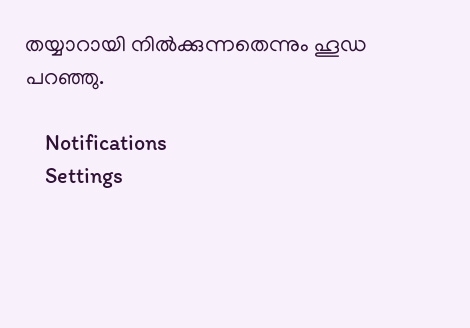തയ്യാറായി നിൽക്കുന്നതെന്നും ഹൂഡ പറഞ്ഞു.

    Notifications
    Settings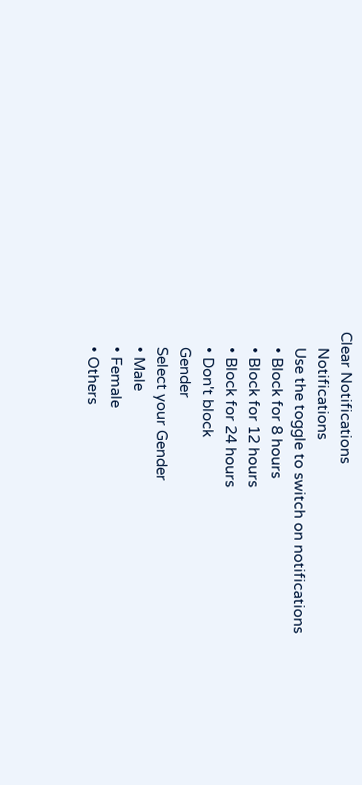Clear Notifications
    Notifications
    Use the toggle to switch on notifications
    • Block for 8 hours
    • Block for 12 hours
    • Block for 24 hours
    • Don't block
    Gender
    Select your Gender
    • Male
    • Female
    • Others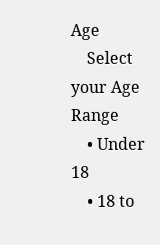Age
    Select your Age Range
    • Under 18
    • 18 to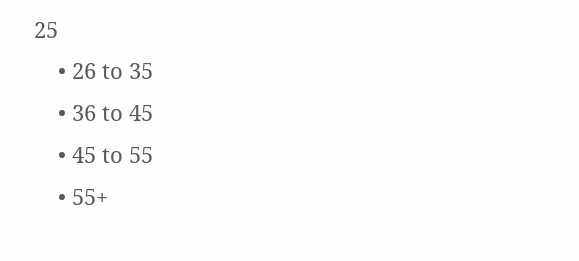25
    • 26 to 35
    • 36 to 45
    • 45 to 55
    • 55+